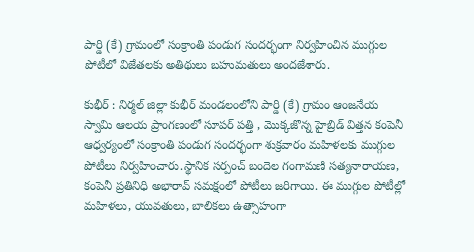పార్డి (కే) గ్రామంలో సంక్రాంతి పండుగ సందర్భంగా నిర్వహించిన ముగ్గుల పోటీలో విజేతలకు అతిథులు బహుమతులు అందజేశారు.

కుభీర్ : నిర్మల్ జిల్లా కుభీర్ మండలంలోని పార్డి (కే) గ్రామం ఆంజనేయ స్వామి ఆలయ ప్రాంగణంలో సూపర్ పత్తి , మొక్కజొన్న హైబ్రిడ్ విత్తన కంపెనీ ఆధ్వర్యంలో సంక్రాంతి పండుగ సందర్భంగా శుక్రవారం మహిళలకు ముగ్గుల పోటీలు నిర్వహించారు.స్థానిక సర్పంచ్ బందెల గంగామణి సత్యనారాయణ, కంపెనీ ప్రతినిధి అభారావ్ సమక్షంలో పోటీలు జరిగాయి. ఈ ముగ్గుల పోటీల్లో మహిళలు, యువతులు, బాలికలు ఉత్సాహంగా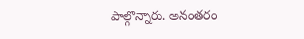పాల్గొన్నారు. అనంతరం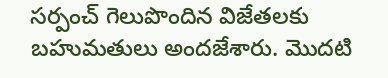సర్పంచ్ గెలుపొందిన విజేతలకు బహుమతులు అందజేశారు. మొదటి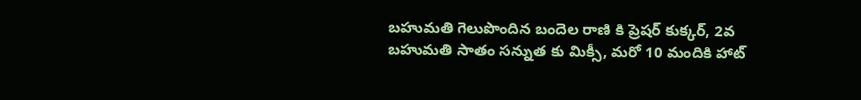బహుమతి గెలుపొందిన బందెల రాణి కి ప్రెషర్ కుక్కర్, 2వ బహుమతి సాతం సన్నుత కు మిక్సీ, మరో 10 మందికి హాట్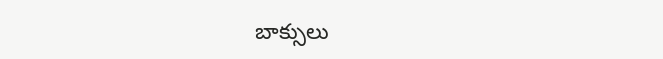బాక్సులు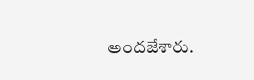అందజేశారు.